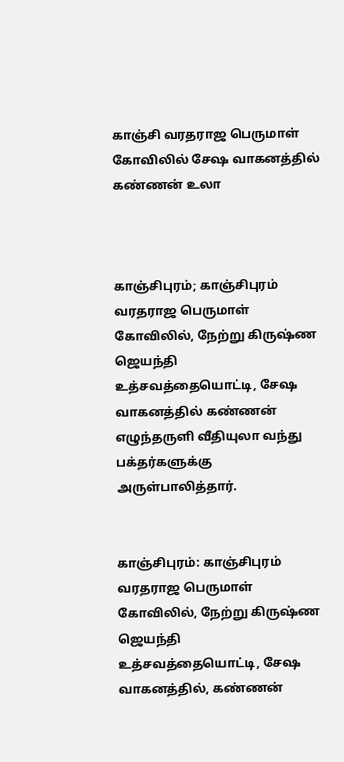காஞ்சி வரதராஜ பெருமாள் கோவிலில் சேஷ வாகனத்தில் கண்ணன் உலா



காஞ்சிபுரம்; காஞ்சிபுரம் வரதராஜ பெருமாள் கோவிலில், நேற்று கிருஷ்ண ஜெயந்தி உத்சவத்தையொட்டி, சேஷ வாகனத்தில் கண்ணன் எழுந்தருளி வீதியுலா வந்து பக்தர்களுக்கு அருள்பாலித்தார்.


காஞ்சிபுரம்: காஞ்சிபுரம் வரதராஜ பெருமாள் கோவிலில், நேற்று கிருஷ்ண ஜெயந்தி உத்சவத்தையொட்டி, சேஷ வாகனத்தில், கண்ணன்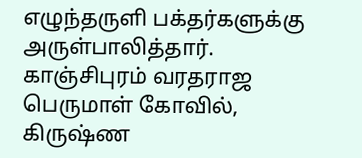எழுந்தருளி பக்தர்களுக்கு அருள்பாலித்தார். காஞ்சிபுரம் வரதராஜ பெருமாள் கோவில், கிருஷ்ண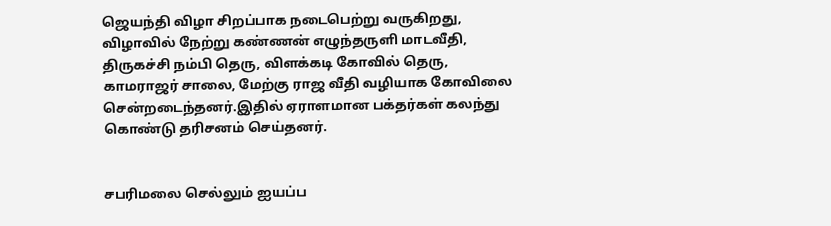ஜெயந்தி விழா சிறப்பாக நடைபெற்று வருகிறது, விழாவில் நேற்று கண்ணன் எழுந்தருளி மாடவீதி, திருகச்சி நம்பி தெரு, விளக்கடி கோவில் தெரு, காமராஜர் சாலை, மேற்கு ராஜ வீதி வழியாக கோவிலை சென்றடைந்தனர்.இதில் ஏராளமான பக்தர்கள் கலந்து கொண்டு தரிசனம் செய்தனர்.


சபரிமலை செல்லும் ஐயப்ப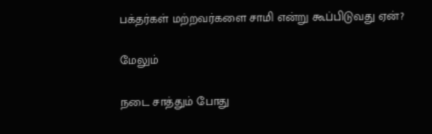பக்தர்கள் மற்றவர்களை சாமி என்று கூப்பிடுவது ஏன்?

மேலும்

நடை சாத்தும் போது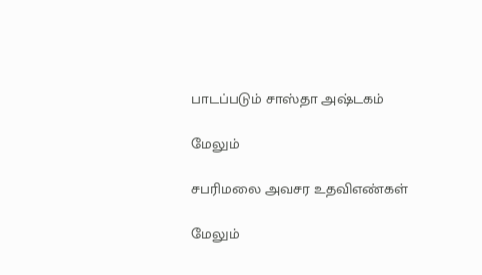பாடப்படும் சாஸ்தா அஷ்டகம்

மேலும்

சபரிமலை அவசர உதவிஎண்கள்

மேலும்